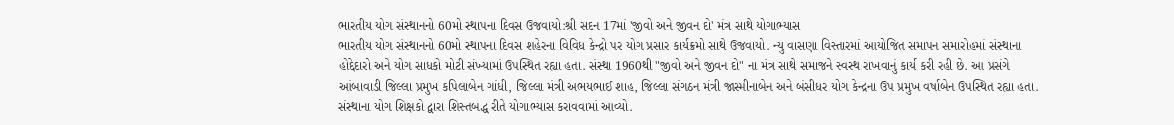ભારતીય યોગ સંસ્થાનનો 60મો સ્થાપના દિવસ ઉજવાયો:શ્રી સદન 17માં 'જીવો અને જીવન દો' મંત્ર સાથે યોગાભ્યાસ
ભારતીય યોગ સંસ્થાનનો 60મો સ્થાપના દિવસ શહેરના વિવિધ કેન્દ્રો પર યોગ પ્રસાર કાર્યક્રમો સાથે ઉજવાયો. ન્યુ વાસણા વિસ્તારમાં આયોજિત સમાપન સમારોહમાં સંસ્થાના હોદ્દેદારો અને યોગ સાધકો મોટી સંખ્યામાં ઉપસ્થિત રહ્યા હતા. સંસ્થા 1960થી "જીવો અને જીવન દો" ના મંત્ર સાથે સમાજને સ્વસ્થ રાખવાનું કાર્ય કરી રહી છે. આ પ્રસંગે આંબાવાડી જિલ્લા પ્રમુખ કપિલાબેન ગાંધી, જિલ્લા મંત્રી અભયભાઈ શાહ, જિલ્લા સંગઠન મંત્રી જાસ્મીનાબેન અને બંસીધર યોગ કેન્દ્રના ઉપ પ્રમુખ વર્ષાબેન ઉપસ્થિત રહ્યા હતા. સંસ્થાના યોગ શિક્ષકો દ્વારા શિસ્તબદ્ધ રીતે યોગાભ્યાસ કરાવવામાં આવ્યો.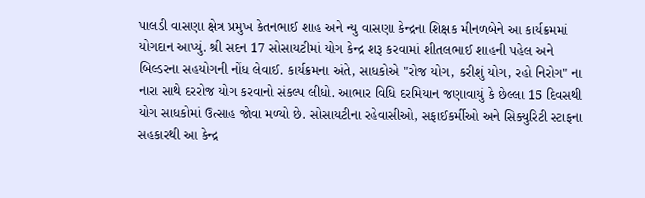પાલડી વાસણા ક્ષેત્ર પ્રમુખ કેતનભાઈ શાહ અને ન્યુ વાસણા કેન્દ્રના શિક્ષક મીનળબેને આ કાર્યક્રમમાં યોગદાન આપ્યું. શ્રી સદન 17 સોસાયટીમાં યોગ કેન્દ્ર શરૂ કરવામાં શીતલભાઈ શાહની પહેલ અને બિલ્ડરના સહયોગની નોંધ લેવાઈ. કાર્યક્રમના અંતે, સાધકોએ "રોજ યોગ, કરીશું યોગ, રહો નિરોગ" ના નારા સાથે દરરોજ યોગ કરવાનો સંકલ્પ લીધો. આભાર વિધિ દરમિયાન જણાવાયું કે છેલ્લા 15 દિવસથી યોગ સાધકોમાં ઉત્સાહ જોવા મળ્યો છે. સોસાયટીના રહેવાસીઓ, સફાઈકર્મીઓ અને સિક્યુરિટી સ્ટાફના સહકારથી આ કેન્દ્ર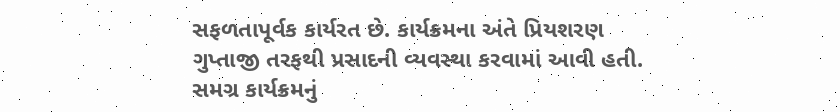સફળતાપૂર્વક કાર્યરત છે. કાર્યક્રમના અંતે પ્રિયશરણ ગુપ્તાજી તરફથી પ્રસાદની વ્યવસ્થા કરવામાં આવી હતી. સમગ્ર કાર્યક્રમનું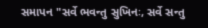સમાપન "સર્વે ભવન્તુ સુખિનઃ, સર્વે સન્તુ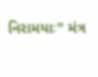નિરામયાઃ" મંત્ર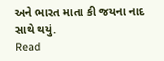અને ભારત માતા કી જયના નાદ સાથે થયું.
Read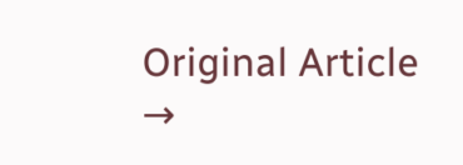Original Article →